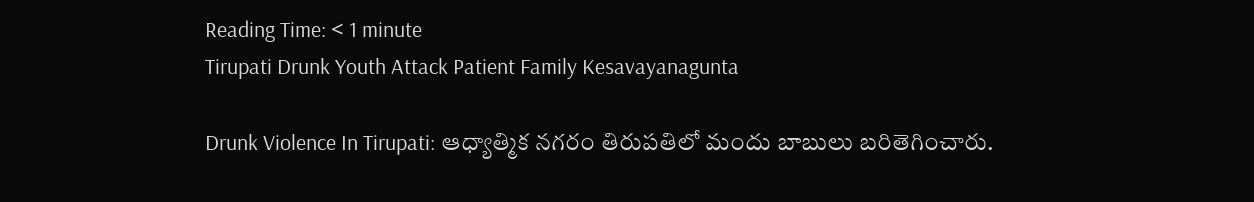Reading Time: < 1 minute
Tirupati Drunk Youth Attack Patient Family Kesavayanagunta

Drunk Violence In Tirupati: ఆధ్యాత్మిక నగరం తిరుపతిలో మందు బాబులు బరితెగించారు.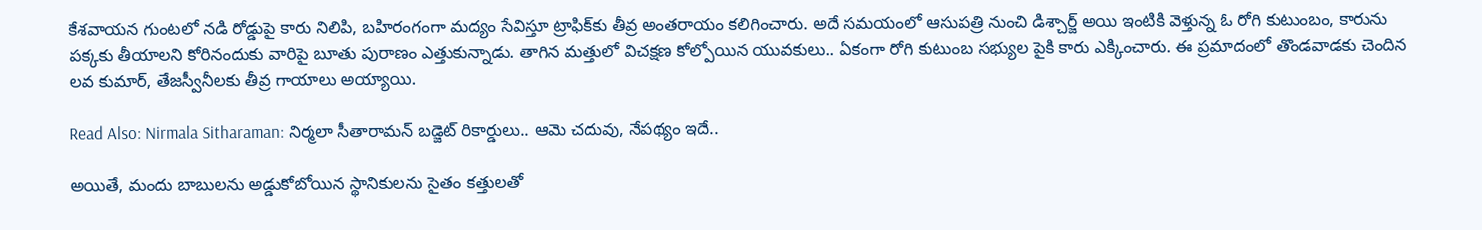కేశవాయన గుంటలో నడి రోడ్డుపై కారు నిలిపి, బహిరంగంగా మద్యం సేవిస్తూ ట్రాఫిక్‌కు తీవ్ర అంతరాయం కలిగించారు. అదే సమయంలో ఆసుపత్రి నుంచి డిశ్చార్జ్ అయి ఇంటికి వెళ్తున్న ఓ రోగి కుటుంబం, కారును పక్కకు తీయాలని కోరినందుకు వారిపై బూతు పురాణం ఎత్తుకున్నాడు. తాగిన మత్తులో విచక్షణ కోల్పోయిన యువకులు.. ఏకంగా రోగి కుటుంబ సభ్యుల పైకి కారు ఎక్కించారు. ఈ ప్రమాదంలో తొండవాడకు చెందిన లవ కుమార్, తేజస్వీనీలకు తీవ్ర గాయాలు అయ్యాయి.

Read Also: Nirmala Sitharaman: నిర్మలా సీతారామన్ బడ్జెట్ రికార్డులు.. ఆమె చదువు, నేపథ్యం ఇదే..

అయితే, మందు బాబులను అడ్డుకోబోయిన స్థానికులను సైతం కత్తులతో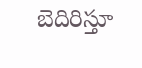బెదిరిస్తూ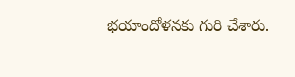భయాందోళనకు గురి చేశారు.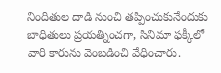నిందితుల దాడి నుంచి తప్పించుకునేందుకు బాధితులు ప్రయత్నించగా, సినిమా ఫక్కీలో వారి కారును వెంబడించి వేధించారు.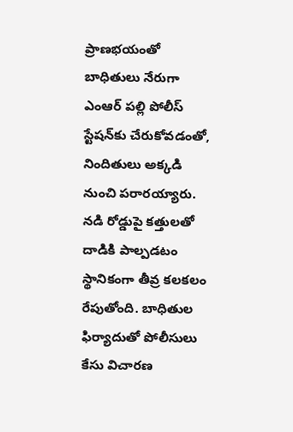ప్రాణభయంతో బాధితులు నేరుగా ఎంఆర్ పల్లి పోలీస్ స్టేషన్‌కు చేరుకోవడంతో, నిందితులు అక్కడి నుంచి పరారయ్యారు. నడి రోడ్డుపై కత్తులతో దాడికి పాల్పడటం స్థానికంగా తీవ్ర కలకలం రేపుతోంది. బాధితుల ఫిర్యాదుతో పోలీసులు కేసు విచారణ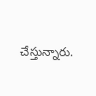చేస్తున్నారు.